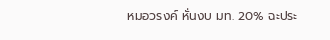หมอวรงค์ หั่นงบ มท. 20% ฉะประ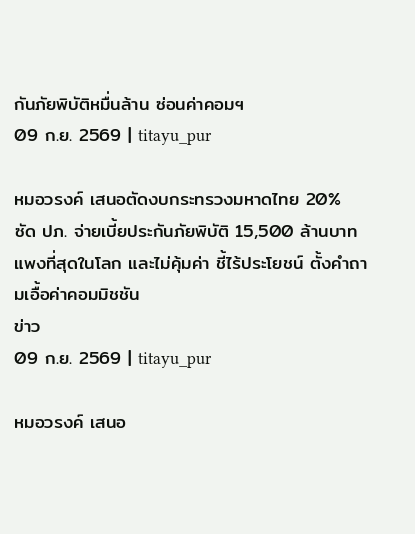กันภัยพิบัติหมื่นล้าน ซ่อนค่าคอมฯ
09 ก.ย. 2569 | titayu_pur

หมอวรงค์ เสนอตัดงบกระทรวงมหาดไทย 20% ซัด ปภ. จ่ายเบี้ยประกันภัยพิบัติ 15,500 ล้านบาท แพงที่สุดในโลก และไม่คุ้มค่า ชี้ไร้ประโยชน์ ตั้งคำถามเอื้อค่าคอมมิชชัน
ข่าว
09 ก.ย. 2569 | titayu_pur

หมอวรงค์ เสนอ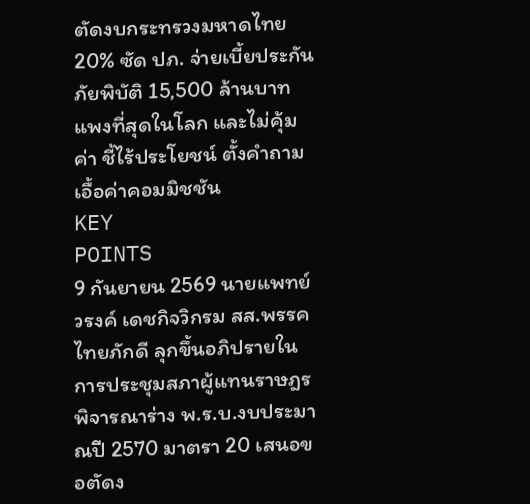ตัดงบกระทรวงมหาดไทย 20% ซัด ปภ. จ่ายเบี้ยประกันภัยพิบัติ 15,500 ล้านบาท แพงที่สุดในโลก และไม่คุ้มค่า ชี้ไร้ประโยชน์ ตั้งคำถามเอื้อค่าคอมมิชชัน
KEY
POINTS
9 กันยายน 2569 นายแพทย์วรงค์ เดชกิจวิกรม สส.พรรคไทยภักดี ลุกขึ้นอภิปรายในการประชุมสภาผู้แทนราษฎร พิจารณาร่าง พ.ร.บ.งบประมาณปี 2570 มาตรา 20 เสนอขอตัดง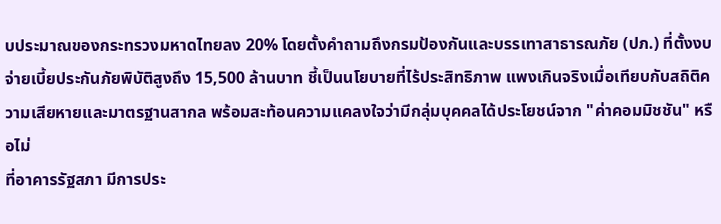บประมาณของกระทรวงมหาดไทยลง 20% โดยตั้งคำถามถึงกรมป้องกันและบรรเทาสาธารณภัย (ปภ.) ที่ตั้งงบจ่ายเบี้ยประกันภัยพิบัติสูงถึง 15,500 ล้านบาท ชี้เป็นนโยบายที่ไร้ประสิทธิภาพ แพงเกินจริงเมื่อเทียบกับสถิติความเสียหายและมาตรฐานสากล พร้อมสะท้อนความแคลงใจว่ามีกลุ่มบุคคลได้ประโยชน์จาก "ค่าคอมมิชชัน" หรือไม่
ที่อาคารรัฐสภา มีการประ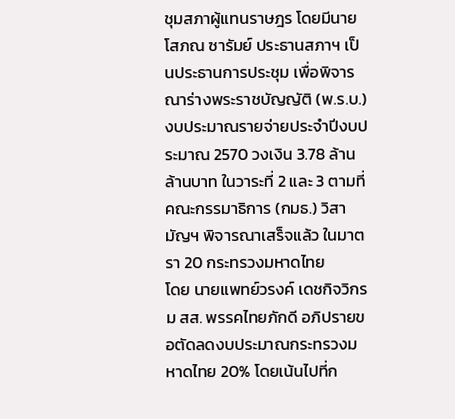ชุมสภาผู้แทนราษฎร โดยมีนายโสภณ ซารัมย์ ประธานสภาฯ เป็นประธานการประชุม เพื่อพิจารณาร่างพระราชบัญญัติ (พ.ร.บ.) งบประมาณรายจ่ายประจำปีงบประมาณ 2570 วงเงิน 3.78 ล้านล้านบาท ในวาระที่ 2 และ 3 ตามที่คณะกรรมาธิการ (กมธ.) วิสามัญฯ พิจารณาเสร็จแล้ว ในมาตรา 20 กระทรวงมหาดไทย
โดย นายแพทย์วรงค์ เดชกิจวิกรม สส. พรรคไทยภักดี อภิปรายขอตัดลดงบประมาณกระทรวงมหาดไทย 20% โดยเน้นไปที่ก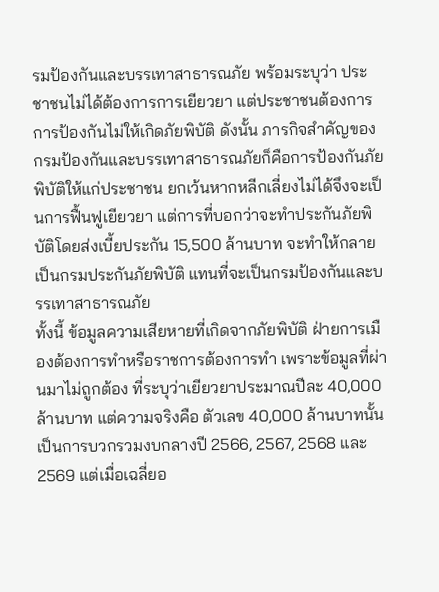รมป้องกันและบรรเทาสาธารณภัย พร้อมระบุว่า ประชาชนไม่ได้ต้องการการเยียวยา แต่ประชาชนต้องการการป้องกันไม่ให้เกิดภัยพิบัติ ดังนั้น ภารกิจสำคัญของกรมป้องกันและบรรเทาสาธารณภัยก็คือการป้องกันภัยพิบัติให้แก่ประชาชน ยกเว้นหากหลีกเลี่ยงไม่ได้จึงจะเป็นการฟื้นฟูเยียวยา แต่การที่บอกว่าจะทำประกันภัยพิบัติโดยส่งเบี้ยประกัน 15,500 ล้านบาท จะทำให้กลายเป็นกรมประกันภัยพิบัติ แทนที่จะเป็นกรมป้องกันและบรรเทาสาธารณภัย
ทั้งนี้ ข้อมูลความเสียหายที่เกิดจากภัยพิบัติ ฝ่ายการเมืองต้องการทำหรือราชการต้องการทำ เพราะข้อมูลที่ผ่านมาไม่ถูกต้อง ที่ระบุว่าเยียวยาประมาณปีละ 40,000 ล้านบาท แต่ความจริงคือ ตัวเลข 40,000 ล้านบาทนั้น เป็นการบวกรวมงบกลางปี 2566, 2567, 2568 และ 2569 แต่เมื่อเฉลี่ยอ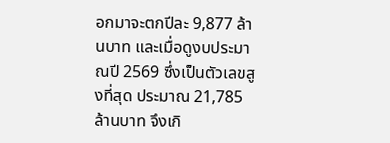อกมาจะตกปีละ 9,877 ล้านบาท และเมื่อดูงบประมาณปี 2569 ซึ่งเป็นตัวเลขสูงที่สุด ประมาณ 21,785 ล้านบาท จึงเกิ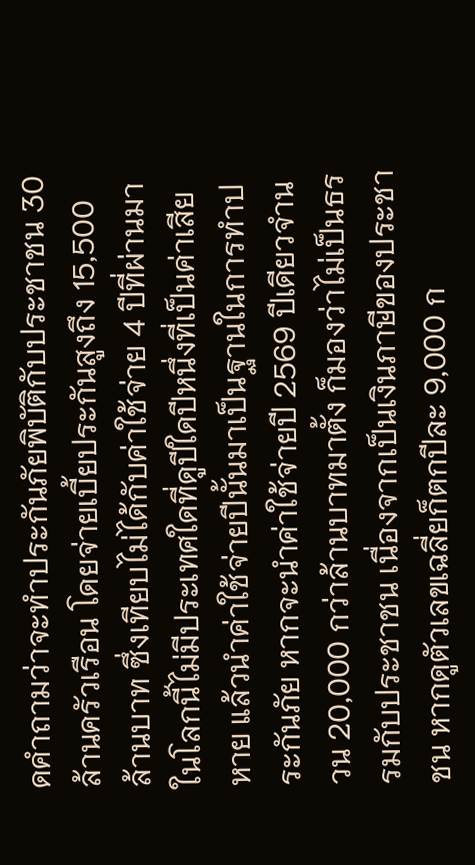ดคำถามว่าจะทำประกันภัยพิบัติกับประชาชน 30 ล้านครัวเรือน โดยจ่ายเบี้ยประกันสูงถึง 15,500 ล้านบาท ซึ่งเทียบไม่ได้กับค่าใช้จ่าย 4 ปีที่ผ่านมา ในโลกนี้ไม่มีประเทศใดที่ดูปีใดปีหนึ่งที่เป็นค่าเสียหาย แล้วนำค่าใช้จ่ายปีนั้นมาเป็นฐานในการทำประกันภัย หากจะนำค่าใช้จ่ายปี 2569 ปีเดียวจำนวน 20,000 กว่าล้านบาทมาตั้ง ก็มองว่าไม่เป็นธรรมกับประชาชน เนื่องจากเป็นเงินภาษีของประชาชน หากดูตัวเลขเฉลี่ยก็ตกปีละ 9,000 ก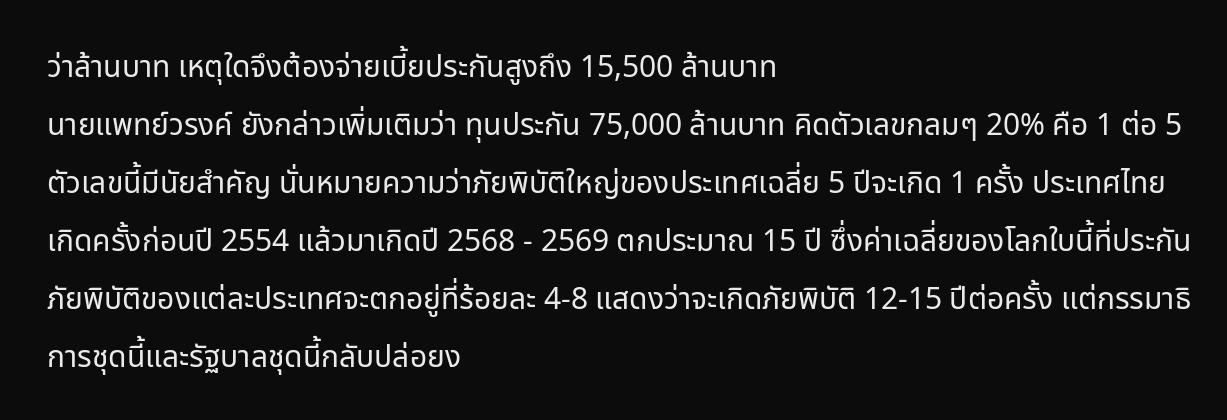ว่าล้านบาท เหตุใดจึงต้องจ่ายเบี้ยประกันสูงถึง 15,500 ล้านบาท
นายแพทย์วรงค์ ยังกล่าวเพิ่มเติมว่า ทุนประกัน 75,000 ล้านบาท คิดตัวเลขกลมๆ 20% คือ 1 ต่อ 5 ตัวเลขนี้มีนัยสำคัญ นั่นหมายความว่าภัยพิบัติใหญ่ของประเทศเฉลี่ย 5 ปีจะเกิด 1 ครั้ง ประเทศไทยเกิดครั้งก่อนปี 2554 แล้วมาเกิดปี 2568 - 2569 ตกประมาณ 15 ปี ซึ่งค่าเฉลี่ยของโลกใบนี้ที่ประกันภัยพิบัติของแต่ละประเทศจะตกอยู่ที่ร้อยละ 4-8 แสดงว่าจะเกิดภัยพิบัติ 12-15 ปีต่อครั้ง แต่กรรมาธิการชุดนี้และรัฐบาลชุดนี้กลับปล่อยง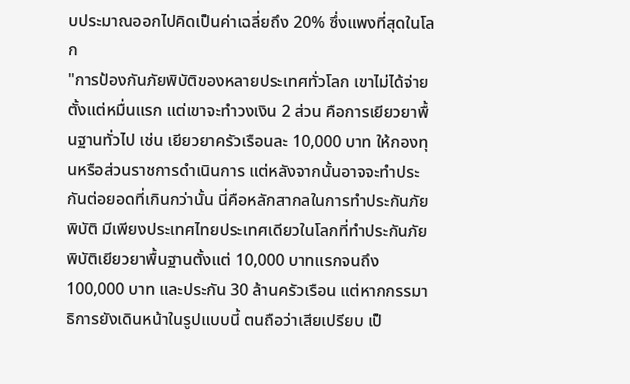บประมาณออกไปคิดเป็นค่าเฉลี่ยถึง 20% ซึ่งแพงที่สุดในโลก
"การป้องกันภัยพิบัติของหลายประเทศทั่วโลก เขาไม่ได้จ่ายตั้งแต่หมื่นแรก แต่เขาจะทำวงเงิน 2 ส่วน คือการเยียวยาพื้นฐานทั่วไป เช่น เยียวยาครัวเรือนละ 10,000 บาท ให้กองทุนหรือส่วนราชการดำเนินการ แต่หลังจากนั้นอาจจะทำประกันต่อยอดที่เกินกว่านั้น นี่คือหลักสากลในการทำประกันภัยพิบัติ มีเพียงประเทศไทยประเทศเดียวในโลกที่ทำประกันภัยพิบัติเยียวยาพื้นฐานตั้งแต่ 10,000 บาทแรกจนถึง 100,000 บาท และประกัน 30 ล้านครัวเรือน แต่หากกรรมาธิการยังเดินหน้าในรูปแบบนี้ ตนถือว่าเสียเปรียบ เป็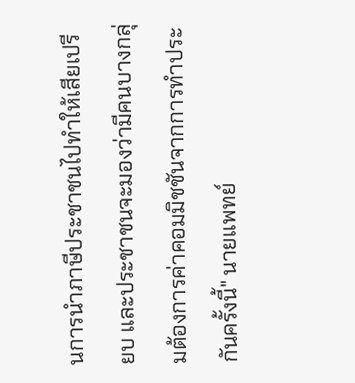นการนำภาษีประชาชนไปทำให้เสียเปรียบ และประชาชนจะมองว่ามีคนบางกลุ่มต้องการค่าคอมมิชชันจากการทำประกันครั้งนี้" นายแพทย์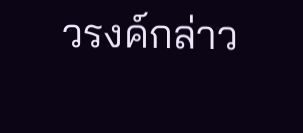วรงค์กล่าว